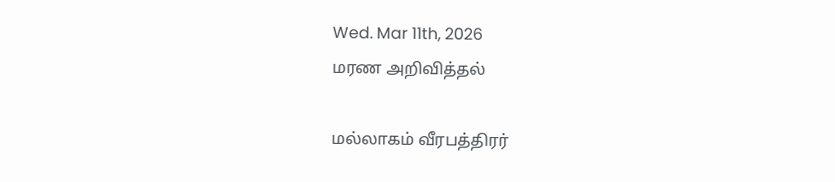Wed. Mar 11th, 2026
மரண அறிவித்தல்

மல்லாகம் வீரபத்திரர்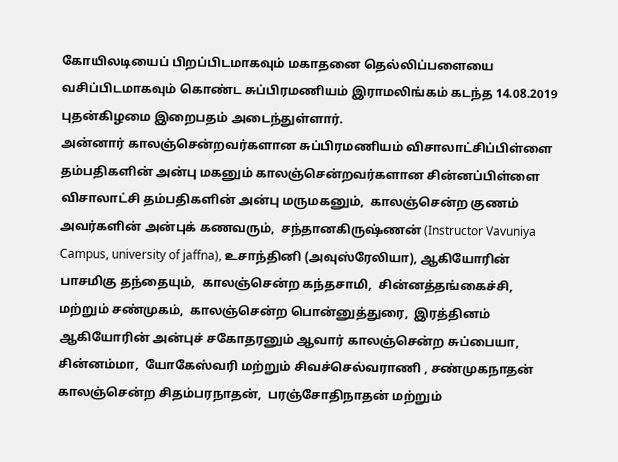கோயிலடியைப் பிறப்பிடமாகவும் மகாதனை தெல்லிப்பளையை வசிப்பிடமாகவும் கொண்ட சுப்பிரமணியம் இராமலிங்கம் கடந்த 14.08.2019 புதன்கிழமை இறைபதம் அடைந்துள்ளார்.
அன்னார் காலஞ்சென்றவர்களான சுப்பிரமணியம் விசாலாட்சிப்பிள்ளை தம்பதிகளின் அன்பு மகனும் காலஞ்சென்றவர்களான சின்னப்பிள்ளை விசாலாட்சி தம்பதிகளின் அன்பு மருமகனும்,  காலஞ்சென்ற குணம் அவர்களின் அன்புக் கணவரும்,  சந்தானகிருஷ்ணன் (Instructor Vavuniya Campus, university of jaffna), உசாந்தினி (அவுஸ்ரேலியா), ஆகியோரின் பாசமிகு தந்தையும்,  காலஞ்சென்ற கந்தசாமி,  சின்னத்தங்கைச்சி,  மற்றும் சண்முகம்,  காலஞ்சென்ற பொன்னுத்துரை,  இரத்தினம் ஆகியோரின் அன்புச் சகோதரனும் ஆவார் காலஞ்சென்ற சுப்பையா,  சின்னம்மா,  யோகேஸ்வரி மற்றும் சிவச்செல்வராணி , சண்முகநாதன் காலஞ்சென்ற சிதம்பரநாதன்,  பரஞ்சோதிநாதன் மற்றும்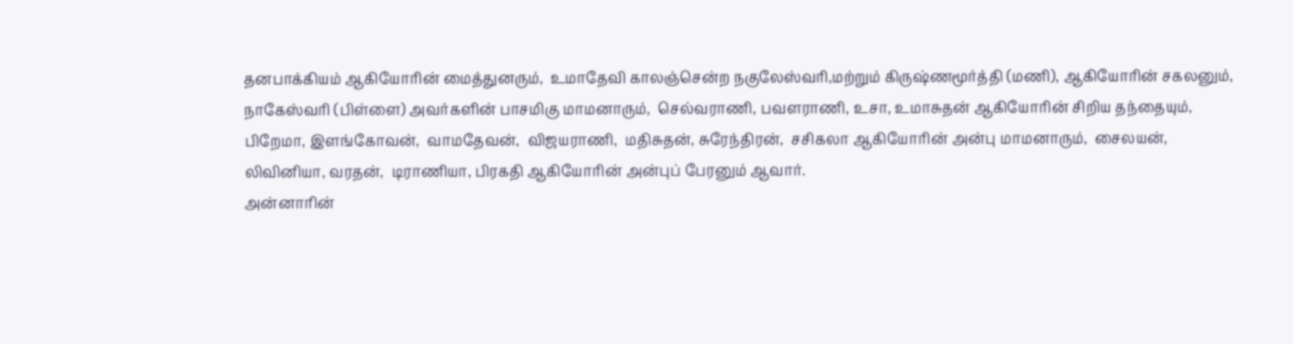தனபாக்கியம் ஆகியோரின் மைத்துனரும்,  உமாதேவி காலஞ்சென்ற நகுலேஸ்வரி,மற்றும் கிருஷ்ணமூர்த்தி (மணி), ஆகியோரின் சகலனும்,  நாகேஸ்வரி (பிள்ளை) அவர்களின் பாசமிகு மாமனாரும்,  செல்வராணி, பவளராணி, உசா, உமாசுதன் ஆகியோரின் சிறிய தந்தையும்,  பிறேமா, இளங்கோவன்,  வாமதேவன்,  விஜயராணி,  மதிசுதன், சுரேந்திரன்,  சசிகலா ஆகியோரின் அன்பு மாமனாரும்,  சைலயன், லிவினியா, வரதன்,  டிராணியா, பிரகதி ஆகியோரின் அன்புப் பேரனும் ஆவார்.
அன்னாரின்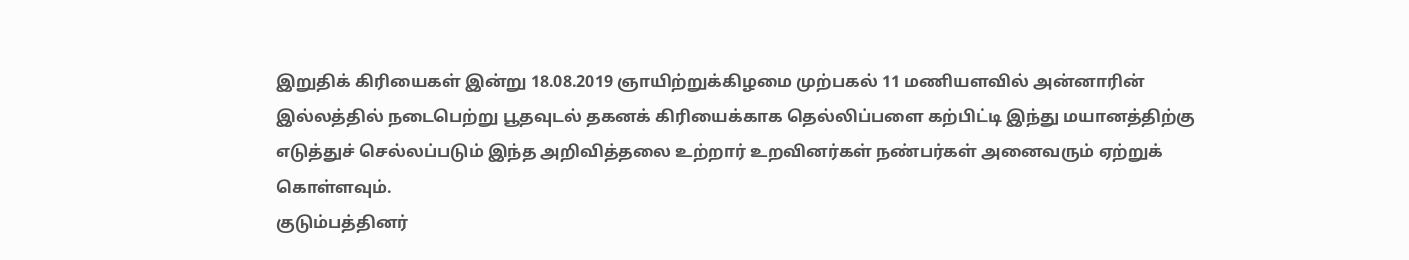இறுதிக் கிரியைகள் இன்று 18.08.2019 ஞாயிற்றுக்கிழமை முற்பகல் 11 மணியளவில் அன்னாரின் இல்லத்தில் நடைபெற்று பூதவுடல் தகனக் கிரியைக்காக தெல்லிப்பளை கற்பிட்டி இந்து மயானத்திற்கு எடுத்துச் செல்லப்படும் இந்த அறிவித்தலை உற்றார் உறவினர்கள் நண்பர்கள் அனைவரும் ஏற்றுக் கொள்ளவும்.
குடும்பத்தினர்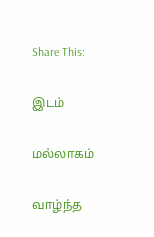Share This:

இடம்

மல்லாகம்

வாழ்ந்த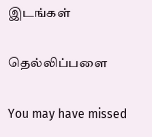இடங்கள்

தெல்லிப்பளை

You may have missed